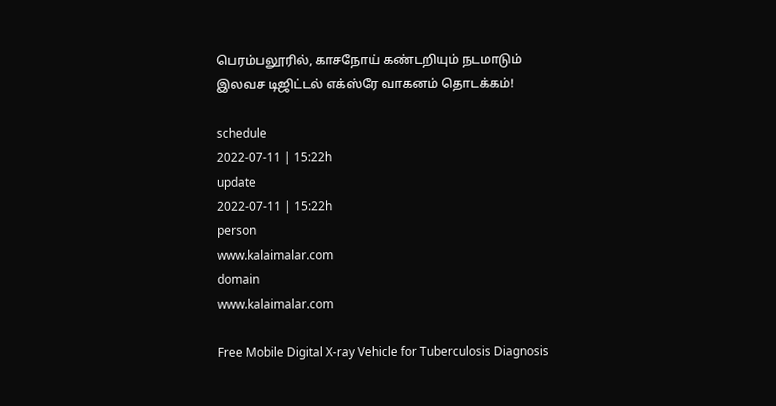பெரம்பலூரில், காசநோய் கண்டறியும் நடமாடும் இலவச டிஜிட்டல் எக்ஸ்ரே வாகனம் தொடக்கம்!

schedule
2022-07-11 | 15:22h
update
2022-07-11 | 15:22h
person
www.kalaimalar.com
domain
www.kalaimalar.com

Free Mobile Digital X-ray Vehicle for Tuberculosis Diagnosis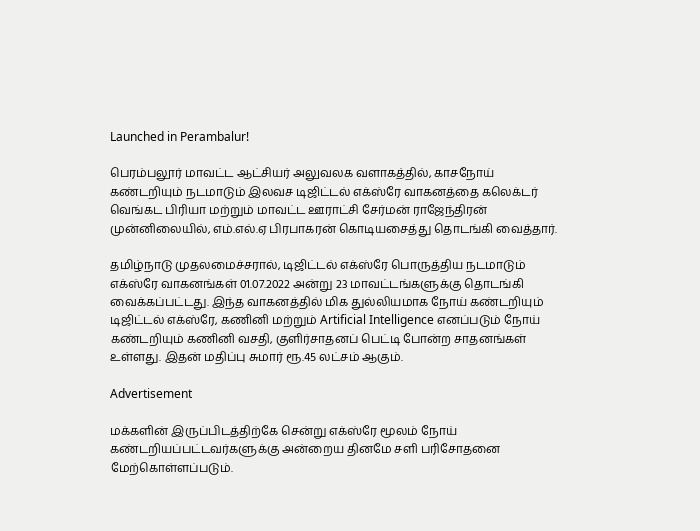Launched in Perambalur!

பெரம்பலூர் மாவட்ட ஆட்சியர் அலுவலக வளாகத்தில், காசநோய் கண்டறியும் நடமாடும் இலவச டிஜிட்டல் எக்ஸ்ரே வாகனத்தை கலெக்டர் வெங்கட பிரியா மற்றும் மாவட்ட ஊராட்சி சேர்மன் ராஜேந்திரன் முன்னிலையில், எம்.எல்.ஏ பிரபாகரன் கொடியசைத்து தொடங்கி வைத்தார்.

தமிழ்நாடு முதலமைச்சரால், டிஜிட்டல் எக்ஸ்ரே பொருத்திய நடமாடும் எக்ஸ்ரே வாகனங்கள் 01.07.2022 அன்று 23 மாவட்டங்களுக்கு தொடங்கி வைக்கப்பட்டது. இந்த வாகனத்தில் மிக துல்லியமாக நோய் கண்டறியும் டிஜிட்டல் எக்ஸ்ரே, கணினி மற்றும் Artificial Intelligence எனப்படும் நோய் கண்டறியும் கணினி வசதி, குளிர்சாதனப் பெட்டி போன்ற சாதனங்கள் உள்ளது. இதன் மதிப்பு சுமார் ரூ.45 லட்சம் ஆகும்.

Advertisement

மக்களின் இருப்பிடத்திற்கே சென்று எக்ஸ்ரே மூலம் நோய் கண்டறியப்பட்டவர்களுக்கு அன்றைய தினமே சளி பரிசோதனை மேற்கொள்ளப்படும்.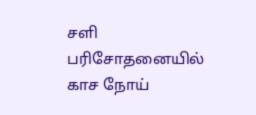சளி பரிசோதனையில் காச நோய்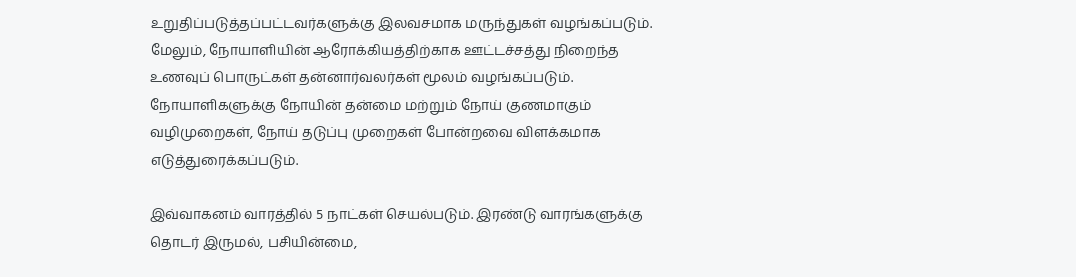உறுதிப்படுத்தப்பட்டவர்களுக்கு இலவசமாக மருந்துகள் வழங்கப்படும். மேலும், நோயாளியின் ஆரோக்கியத்திற்காக ஊட்டச்சத்து நிறைந்த உணவுப் பொருட்கள் தன்னார்வலர்கள் மூலம் வழங்கப்படும். நோயாளிகளுக்கு நோயின் தன்மை மற்றும் நோய் குணமாகும் வழிமுறைகள், நோய் தடுப்பு முறைகள் போன்றவை விளக்கமாக எடுத்துரைக்கப்படும்.

இவ்வாகனம் வாரத்தில் 5 நாட்கள் செயல்படும். இரண்டு வாரங்களுக்கு தொடர் இருமல், பசியின்மை,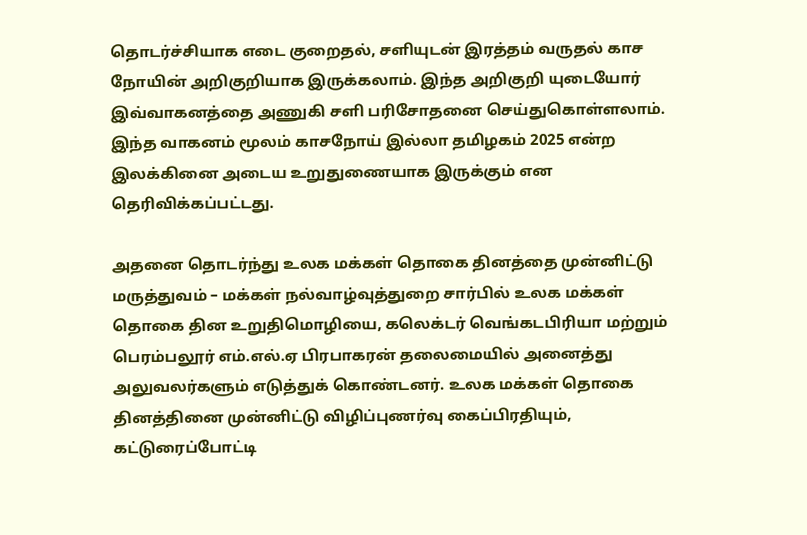தொடர்ச்சியாக எடை குறைதல், சளியுடன் இரத்தம் வருதல் காச நோயின் அறிகுறியாக இருக்கலாம். இந்த அறிகுறி யுடையோர் இவ்வாகனத்தை அணுகி சளி பரிசோதனை செய்துகொள்ளலாம். இந்த வாகனம் மூலம் காசநோய் இல்லா தமிழகம் 2025 என்ற இலக்கினை அடைய உறுதுணையாக இருக்கும் என தெரிவிக்கப்பட்டது.

அதனை தொடர்ந்து உலக மக்கள் தொகை தினத்தை முன்னிட்டு மருத்துவம் – மக்கள் நல்வாழ்வுத்துறை சார்பில் உலக மக்கள் தொகை தின உறுதிமொழியை, கலெக்டர் வெங்கடபிரியா மற்றும் பெரம்பலூர் எம்.எல்.ஏ பிரபாகரன் தலைமையில் அனைத்து அலுவலர்களும் எடுத்துக் கொண்டனர். உலக மக்கள் தொகை தினத்தினை முன்னிட்டு விழிப்புணர்வு கைப்பிரதியும், கட்டுரைப்போட்டி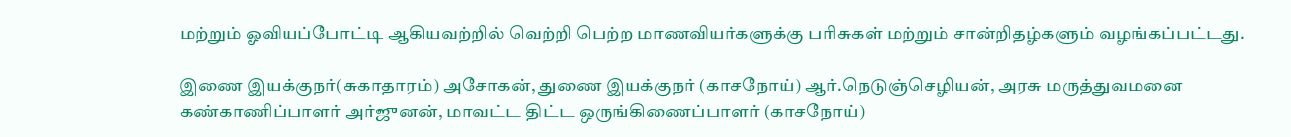மற்றும் ஓவியப்போட்டி ஆகியவற்றில் வெற்றி பெற்ற மாணவியர்களுக்கு பரிசுகள் மற்றும் சான்றிதழ்களும் வழங்கப்பட்டது.

இணை இயக்குநர்(சுகாதாரம்) அசோகன், துணை இயக்குநர் (காசநோய்) ஆர்.நெடுஞ்செழியன், அரசு மருத்துவமனை கண்காணிப்பாளர் அர்ஜுனன், மாவட்ட திட்ட ஒருங்கிணைப்பாளர் (காசநோய்)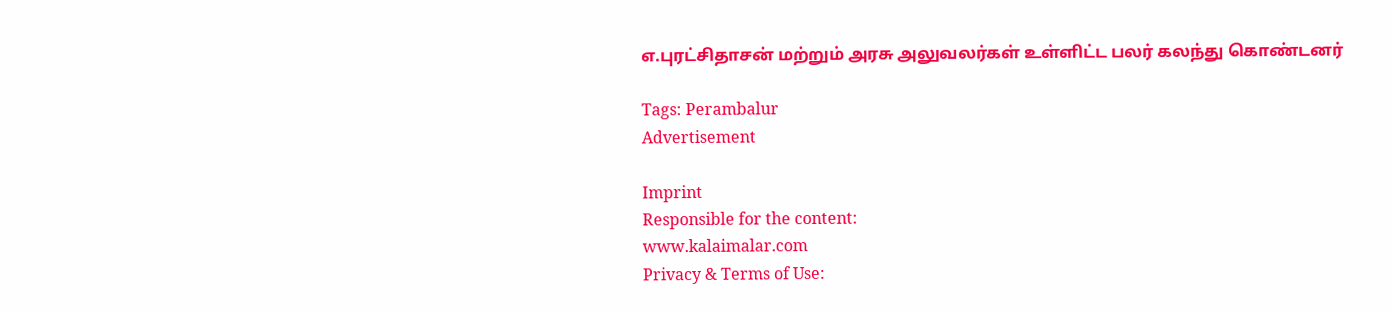எ.புரட்சிதாசன் மற்றும் அரசு அலுவலர்கள் உள்ளிட்ட பலர் கலந்து கொண்டனர்

Tags: Perambalur
Advertisement

Imprint
Responsible for the content:
www.kalaimalar.com
Privacy & Terms of Use: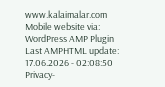www.kalaimalar.com
Mobile website via:
WordPress AMP Plugin
Last AMPHTML update:
17.06.2026 - 02:08:50
Privacy-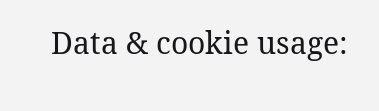Data & cookie usage: